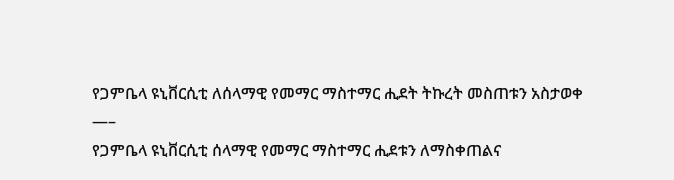የጋምቤላ ዩኒቨርሲቲ ለሰላማዊ የመማር ማስተማር ሒደት ትኩረት መስጠቱን አስታወቀ
—–
የጋምቤላ ዩኒቨርሲቲ ሰላማዊ የመማር ማስተማር ሒደቱን ለማስቀጠልና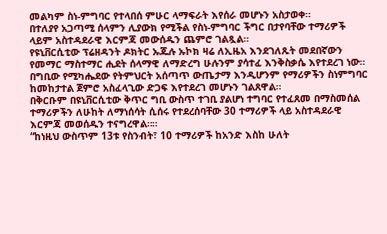መልካም ስነ-ምግባር የተላበሰ ምሁር ላማፍራት እየሰራ መሆኑን አስታወቀ።
በተለያየ አጋጣሚ ሰላምን ሊያውክ የሚችል የስነ-ምግባር ችግር በታየባቸው ተማሪዎች ላይም አስተዳደራዊ እርምጃ መውሰዱን ጨምሮ ገልጿል።
የዩኒቨርሲቲው ፕሬዘዳንት ዶክትር ኡጁሉ ኡኮክ ዛሬ ለኢዜአ እንደገለጹት መደበኛውን የመማር ማስተማር ሒደት ሰላማዊ ለማድረግ ሁሉንም ያሳተፈ እንቅስቃሴ እየተደረገ ነው።
በግቢው የሚካሔደው የትምህርት አሰጣጥ ውጤታማ እንዲሆንም የማሪዎችን ስነምግባር ከመከታተል ጀምሮ አስፈላጊው ድጋፍ እየተደረገ መሆኑን ገልጸዋል።
በቅርቡም በዩኒቨርሲቲው ቅጥር ግቢ ውስጥ ተገቢ ያልሆነ ተግባር የተፈጸመ በማስመሰል ተማሪዎችን ለሁከት ለማነሰሳት ሲሰሩ የተደረሰባቸው 30 ተማሪዎች ላይ አስተዳደራዊ እርምጃ መወሰዱን ተናግረዋል።።
“ከነዚህ ውስጥም 13ቱ የስንብት፣ 10 ተማሪዎች ከአንድ እስከ ሁለት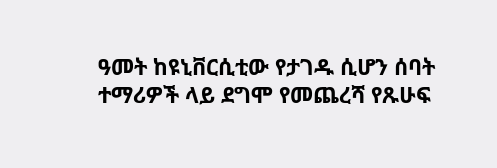ዓመት ከዩኒቨርሲቲው የታገዱ ሲሆን ሰባት ተማሪዎች ላይ ደግሞ የመጨረሻ የጹሁፍ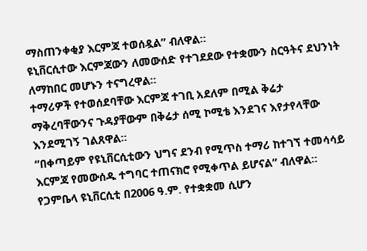ማስጠንቀቂያ እርምጃ ተወሰዷል” ብለዋል።
ዩኒቨርሲተው እርምጃውን ለመውሰድ የተገደደው የተቋሙን ስርዓትና ደህንነት ለማከበር መሆኑን ተናግረዋል።
ተማሪዎች የተወሰደባቸው እርምጃ ተገቢ አደለም በሚል ቅሬታ ማቅረባቸውንና ጉዳያቸውም በቅሬታ ሰሚ ኮሚቴ እንደገና እየታየላቸው እንደሚገኝ ገልጸዋል።
“በቀጣይም የዩኒቨርሲቲውን ህግና ደንብ የሚጥስ ተማሪ ከተገኘ ተመሳሳይ እርምጃ የመውሰዱ ተግባር ተጠናክሮ የሚቀጥል ይሆናል” ብለዋል።
የጋምቤላ ዩኒቨርሲቲ በ2006 ዓ.ም. የተቋቋመ ሲሆን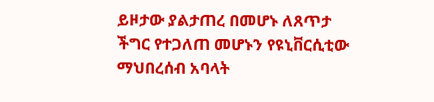ይዞታው ያልታጠረ በመሆኑ ለጸጥታ ችግር የተጋለጠ መሆኑን የዩኒቨርሲቲው ማህበረሰብ አባላት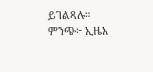ይገልጻሉ።
ምንጭ፦ ኢዜአ